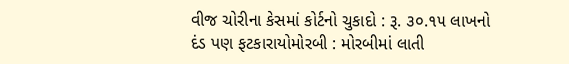વીજ ચોરીના કેસમાં કોર્ટનો ચુકાદો : રૂ. ૩૦.૧૫ લાખનો દંડ પણ ફટકારાયોમોરબી : મોરબીમાં લાતી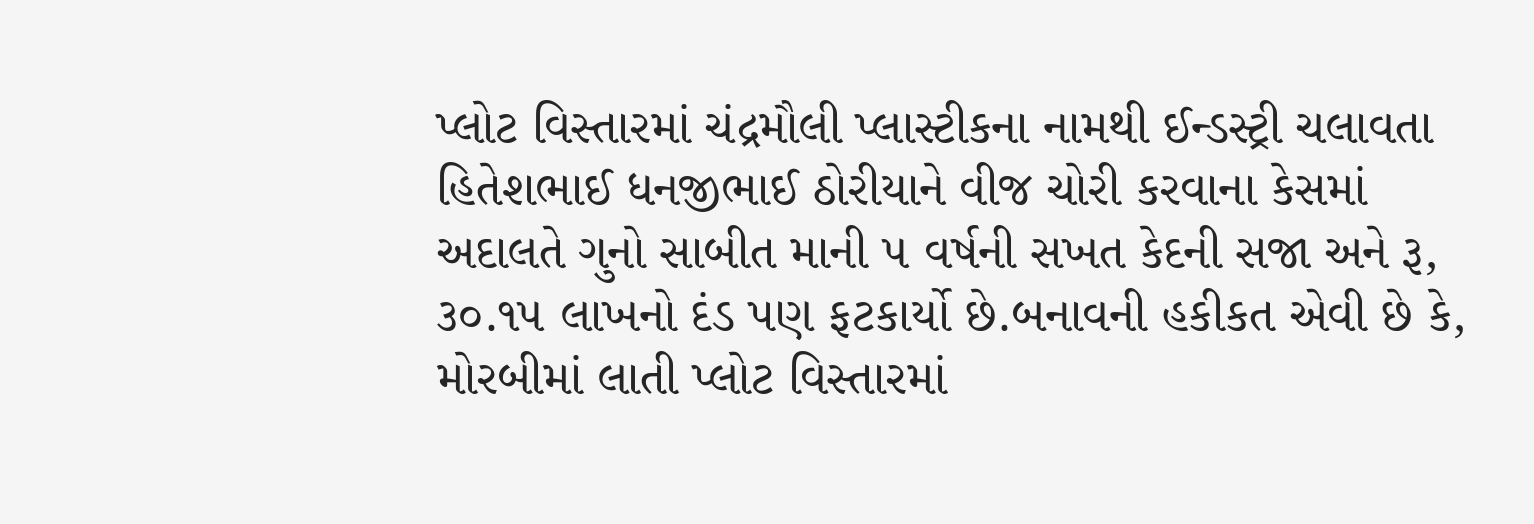પ્લોટ વિસ્તારમાં ચંદ્રમૌલી પ્લાસ્ટીકના નામથી ઈન્ડસ્ટ્રી ચલાવતા હિતેશભાઈ ધનજીભાઈ ઠોરીયાને વીજ ચોરી કરવાના કેસમાં અદાલતે ગુનો સાબીત માની ૫ વર્ષની સખત કેદની સજા અને રૂ, ૩૦.૧૫ લાખનો દંડ પણ ફટકાર્યો છે.બનાવની હકીકત એવી છે કે, મોરબીમાં લાતી પ્લોટ વિસ્તારમાં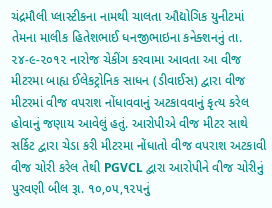ચંદ્રમૌલી પ્લાસ્ટીકના નામથી ચાલતા ઔદ્યોગિક યુનીટમાં તેમના માલીક હિતેશભાઈ ધનજીભાઇના કનેક્શનનું તા. ૨૪-૯-૨૦૧૨ નારોજ ચેકીંગ કરવામા આવતા આ વીજ મીટરમા બાહ્ય ઈલેકટ્રોનિક સાધન (ડીવાઈસ) દ્વારા વીજ મીટરમાં વીજ વપરાશ નોંધાવવાનું અટકાવવાનું કૃત્ય કરેલ હોવાનું જણાય આવેલું હતું. આરોપીએ વીજ મીટર સાથે સર્કિટ દ્વારા ચેડા કરી મીટરમા નોંધાતો વીજ વપરાશ અટકાવી વીજ ચોરી કરેલ તેથી PGVCL દ્વારા આરોપીને વીજ ચોરીનું પુરવણી બીલ રૂા. ૧૦,૦૫,૧૨૫નું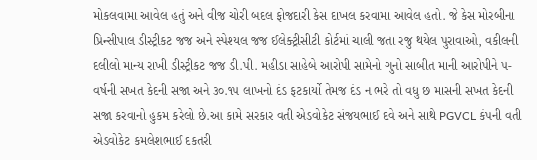મોકલવામા આવેલ હતું અને વીજ ચોરી બદલ ફોજદારી કેસ દાખલ કરવામા આવેલ હતો. જે કેસ મોરબીના પ્રિન્સીપાલ ડીસ્ટ્રીકટ જજ અને સ્પેશ્યલ જજ ઈલેક્ટ્રીસીટી કોર્ટમાં ચાલી જતા રજુ થયેલ પુરાવાઓ, વકીલની દલીલો માન્ય રાખી ડીસ્ટ્રીકટ જજ ડી.પી. મહીડા સાહેબે આરોપી સામેનો ગુનો સાબીત માની આરોપીને ૫-વર્ષની સખત કેદની સજા અને ૩૦.૧૫ લાખનો દંડ ફટકાર્યો તેમજ દંડ ન ભરે તો વધુ છ માસની સખત કેદની સજા કરવાનો હુકમ કરેલો છે.આ કામે સરકાર વતી એડવોકેટ સંજયભાઈ દવે અને સાથે PGVCL કંપની વતી એડવોકેટ કમલેશભાઈ દકતરી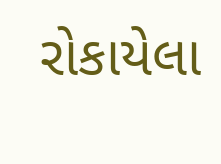રોકાયેલા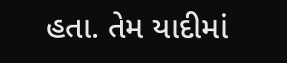હતા. તેમ યાદીમાં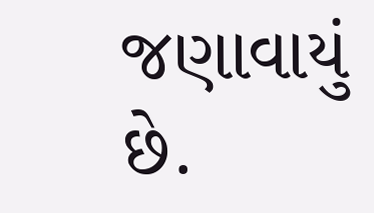જણાવાયું છે.